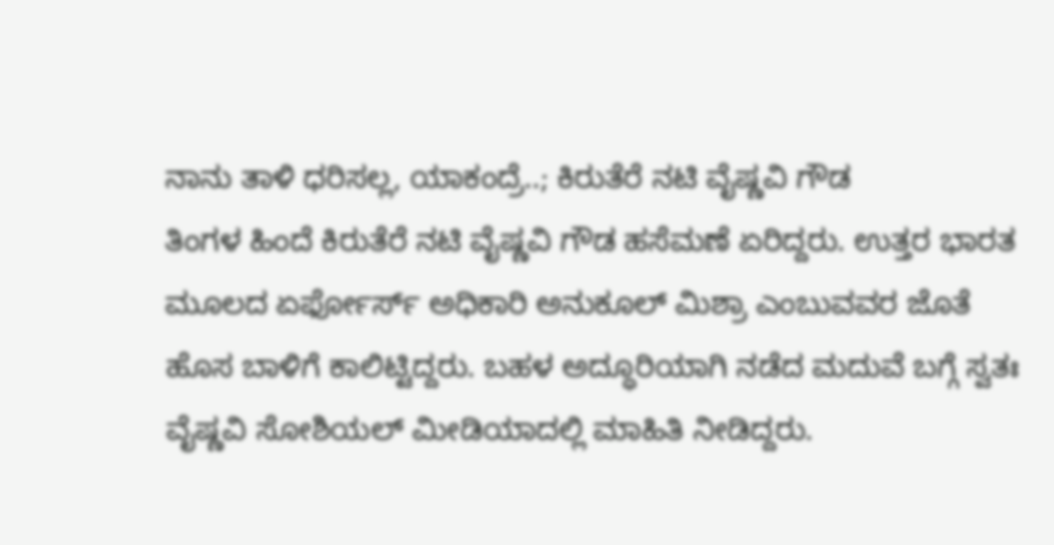ನಾನು ತಾಳಿ ಧರಿಸಲ್ಲ, ಯಾಕಂದ್ರೆ..; ಕಿರುತೆರೆ ನಟಿ ವೈಷ್ಣವಿ ಗೌಡ
ತಿಂಗಳ ಹಿಂದೆ ಕಿರುತೆರೆ ನಟಿ ವೈಷ್ಣವಿ ಗೌಡ ಹಸೆಮಣೆ ಏರಿದ್ದರು. ಉತ್ತರ ಭಾರತ ಮೂಲದ ಏರ್ಫೋರ್ಸ್ ಅಧಿಕಾರಿ ಅನುಕೂಲ್ ಮಿಶ್ರಾ ಎಂಬುವವರ ಜೊತೆ ಹೊಸ ಬಾಳಿಗೆ ಕಾಲಿಟ್ಟಿದ್ದರು. ಬಹಳ ಅದ್ಧೂರಿಯಾಗಿ ನಡೆದ ಮದುವೆ ಬಗ್ಗೆ ಸ್ವತಃ ವೈಷ್ಣವಿ ಸೋಶಿಯಲ್ ಮೀಡಿಯಾದಲ್ಲಿ ಮಾಹಿತಿ ನೀಡಿದ್ದರು.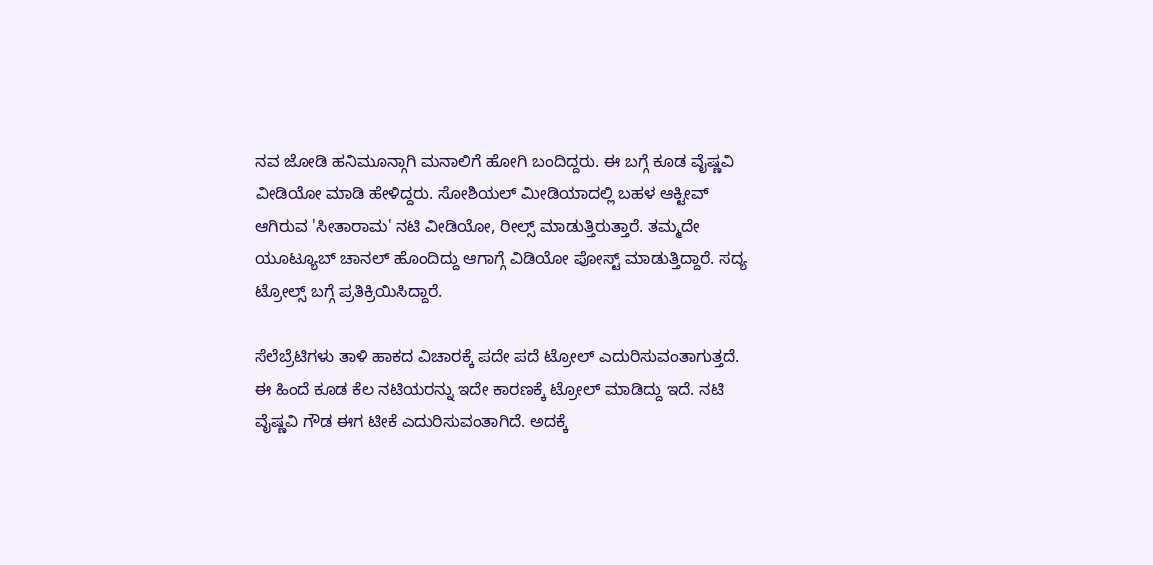ನವ ಜೋಡಿ ಹನಿಮೂನ್ಗಾಗಿ ಮನಾಲಿಗೆ ಹೋಗಿ ಬಂದಿದ್ದರು. ಈ ಬಗ್ಗೆ ಕೂಡ ವೈಷ್ಣವಿ ವೀಡಿಯೋ ಮಾಡಿ ಹೇಳಿದ್ದರು. ಸೋಶಿಯಲ್ ಮೀಡಿಯಾದಲ್ಲಿ ಬಹಳ ಆಕ್ಟೀವ್ ಆಗಿರುವ 'ಸೀತಾರಾಮ' ನಟಿ ವೀಡಿಯೋ, ರೀಲ್ಸ್ ಮಾಡುತ್ತಿರುತ್ತಾರೆ. ತಮ್ಮದೇ ಯೂಟ್ಯೂಬ್ ಚಾನಲ್ ಹೊಂದಿದ್ದು ಆಗಾಗ್ಗೆ ವಿಡಿಯೋ ಪೋಸ್ಟ್ ಮಾಡುತ್ತಿದ್ದಾರೆ. ಸದ್ಯ ಟ್ರೋಲ್ಸ್ ಬಗ್ಗೆ ಪ್ರತಿಕ್ರಿಯಿಸಿದ್ದಾರೆ.

ಸೆಲೆಬ್ರೆಟಿಗಳು ತಾಳಿ ಹಾಕದ ವಿಚಾರಕ್ಕೆ ಪದೇ ಪದೆ ಟ್ರೋಲ್ ಎದುರಿಸುವಂತಾಗುತ್ತದೆ. ಈ ಹಿಂದೆ ಕೂಡ ಕೆಲ ನಟಿಯರನ್ನು ಇದೇ ಕಾರಣಕ್ಕೆ ಟ್ರೋಲ್ ಮಾಡಿದ್ದು ಇದೆ. ನಟಿ ವೈಷ್ಣವಿ ಗೌಡ ಈಗ ಟೀಕೆ ಎದುರಿಸುವಂತಾಗಿದೆ. ಅದಕ್ಕೆ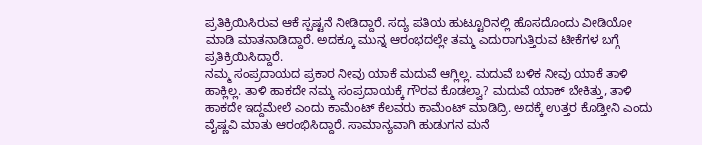ಪ್ರತಿಕ್ರಿಯಿಸಿರುವ ಆಕೆ ಸ್ಪಷ್ಟನೆ ನೀಡಿದ್ದಾರೆ. ಸದ್ಯ ಪತಿಯ ಹುಟ್ಟೂರಿನಲ್ಲಿ ಹೊಸದೊಂದು ವೀಡಿಯೋ ಮಾಡಿ ಮಾತನಾಡಿದ್ದಾರೆ. ಅದಕ್ಕೂ ಮುನ್ನ ಆರಂಭದಲ್ಲೇ ತಮ್ಮ ಎದುರಾಗುತ್ತಿರುವ ಟೀಕೆಗಳ ಬಗ್ಗೆ ಪ್ರತಿಕ್ರಿಯಿಸಿದ್ದಾರೆ.
ನಮ್ಮ ಸಂಪ್ರದಾಯದ ಪ್ರಕಾರ ನೀವು ಯಾಕೆ ಮದುವೆ ಆಗ್ಲಿಲ್ಲ. ಮದುವೆ ಬಳಿಕ ನೀವು ಯಾಕೆ ತಾಳಿ ಹಾಕ್ಲಿಲ್ಲ. ತಾಳಿ ಹಾಕದೇ ನಮ್ಮ ಸಂಪ್ರದಾಯಕ್ಕೆ ಗೌರವ ಕೊಡಲ್ವಾ? ಮದುವೆ ಯಾಕ್ ಬೇಕಿತ್ತು, ತಾಳಿ ಹಾಕದೇ ಇದ್ದಮೇಲೆ ಎಂದು ಕಾಮೆಂಟ್ ಕೆಲವರು ಕಾಮೆಂಟ್ ಮಾಡಿದ್ರಿ. ಅದಕ್ಕೆ ಉತ್ತರ ಕೊಡ್ತೀನಿ ಎಂದು ವೈಷ್ಣವಿ ಮಾತು ಆರಂಭಿಸಿದ್ದಾರೆ. ಸಾಮಾನ್ಯವಾಗಿ ಹುಡುಗನ ಮನೆ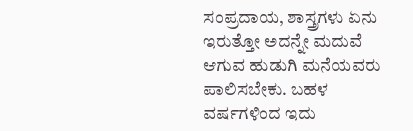ಸಂಪ್ರದಾಯ, ಶಾಸ್ತ್ರಗಳು ಏನು ಇರುತ್ತೋ ಅದನ್ನೇ ಮದುವೆ ಆಗುವ ಹುಡುಗಿ ಮನೆಯವರು ಪಾಲಿಸಬೇಕು. ಬಹಳ ವರ್ಷಗಳಿಂದ ಇದು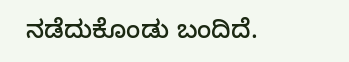ನಡೆದುಕೊಂಡು ಬಂದಿದೆ.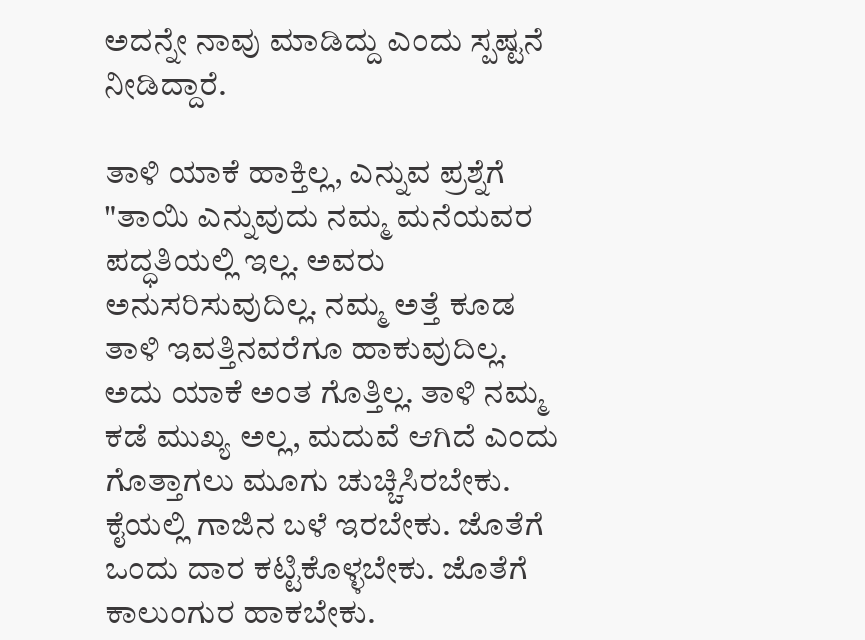ಅದನ್ನೇ ನಾವು ಮಾಡಿದ್ದು ಎಂದು ಸ್ಪಷ್ಟನೆ ನೀಡಿದ್ದಾರೆ.

ತಾಳಿ ಯಾಕೆ ಹಾಕ್ತಿಲ್ಲ, ಎನ್ನುವ ಪ್ರಶ್ನೆಗೆ "ತಾಯಿ ಎನ್ನುವುದು ನಮ್ಮ ಮನೆಯವರ ಪದ್ಧತಿಯಲ್ಲಿ ಇಲ್ಲ. ಅವರು ಅನುಸರಿಸುವುದಿಲ್ಲ. ನಮ್ಮ ಅತ್ತೆ ಕೂಡ ತಾಳಿ ಇವತ್ತಿನವರೆಗೂ ಹಾಕುವುದಿಲ್ಲ. ಅದು ಯಾಕೆ ಅಂತ ಗೊತ್ತಿಲ್ಲ. ತಾಳಿ ನಮ್ಮ ಕಡೆ ಮುಖ್ಯ ಅಲ್ಲ, ಮದುವೆ ಆಗಿದೆ ಎಂದು ಗೊತ್ತಾಗಲು ಮೂಗು ಚುಚ್ಚಿಸಿರಬೇಕು. ಕೈಯಲ್ಲಿ ಗಾಜಿನ ಬಳೆ ಇರಬೇಕು. ಜೊತೆಗೆ ಒಂದು ದಾರ ಕಟ್ಟಿಕೊಳ್ಳಬೇಕು. ಜೊತೆಗೆ ಕಾಲುಂಗುರ ಹಾಕಬೇಕು.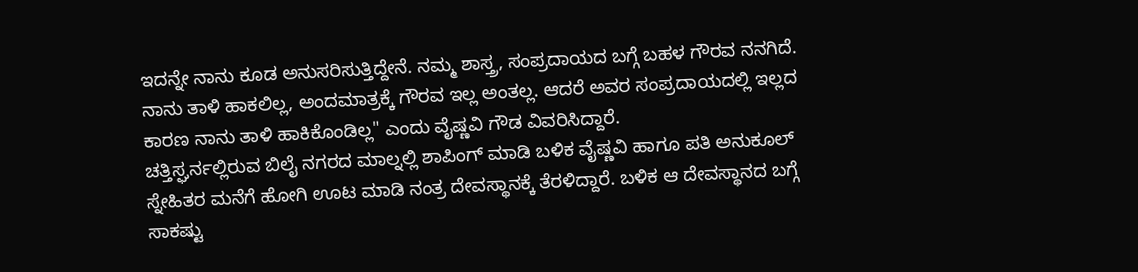ಇದನ್ನೇ ನಾನು ಕೂಡ ಅನುಸರಿಸುತ್ತಿದ್ದೇನೆ. ನಮ್ಮ ಶಾಸ್ತ್ರ, ಸಂಪ್ರದಾಯದ ಬಗ್ಗೆ ಬಹಳ ಗೌರವ ನನಗಿದೆ. ನಾನು ತಾಳಿ ಹಾಕಲಿಲ್ಲ, ಅಂದಮಾತ್ರಕ್ಕೆ ಗೌರವ ಇಲ್ಲ ಅಂತಲ್ಲ. ಆದರೆ ಅವರ ಸಂಪ್ರದಾಯದಲ್ಲಿ ಇಲ್ಲದ ಕಾರಣ ನಾನು ತಾಳಿ ಹಾಕಿಕೊಂಡಿಲ್ಲ" ಎಂದು ವೈಷ್ಣವಿ ಗೌಡ ವಿವರಿಸಿದ್ದಾರೆ.
ಚತ್ತಿಸ್ಘರ್ನಲ್ಲಿರುವ ಬಿಲೈ ನಗರದ ಮಾಲ್ನಲ್ಲಿ ಶಾಪಿಂಗ್ ಮಾಡಿ ಬಳಿಕ ವೈಷ್ಣವಿ ಹಾಗೂ ಪತಿ ಅನುಕೂಲ್ ಸ್ನೇಹಿತರ ಮನೆಗೆ ಹೋಗಿ ಊಟ ಮಾಡಿ ನಂತ್ರ ದೇವಸ್ಥಾನಕ್ಕೆ ತೆರಳಿದ್ದಾರೆ. ಬಳಿಕ ಆ ದೇವಸ್ಥಾನದ ಬಗ್ಗೆ ಸಾಕಷ್ಟು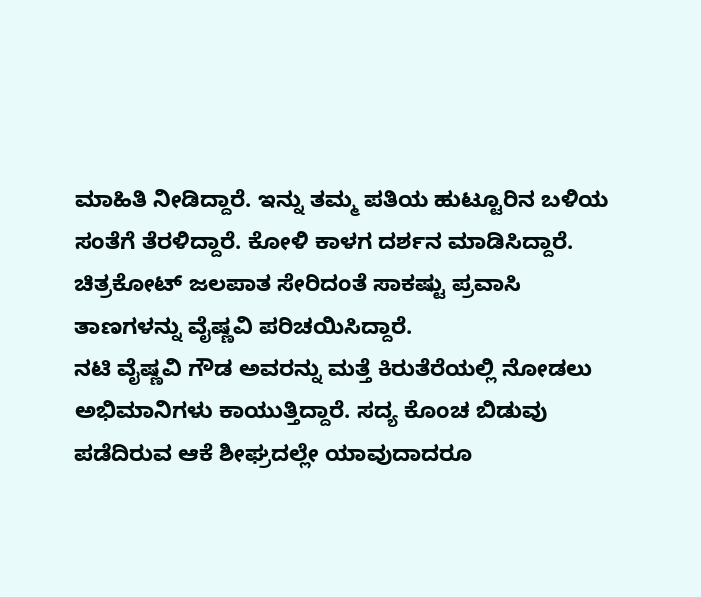ಮಾಹಿತಿ ನೀಡಿದ್ದಾರೆ. ಇನ್ನು ತಮ್ಮ ಪತಿಯ ಹುಟ್ಟೂರಿನ ಬಳಿಯ ಸಂತೆಗೆ ತೆರಳಿದ್ದಾರೆ. ಕೋಳಿ ಕಾಳಗ ದರ್ಶನ ಮಾಡಿಸಿದ್ದಾರೆ. ಚಿತ್ರಕೋಟ್ ಜಲಪಾತ ಸೇರಿದಂತೆ ಸಾಕಷ್ಟು ಪ್ರವಾಸಿ ತಾಣಗಳನ್ನು ವೈಷ್ಣವಿ ಪರಿಚಯಿಸಿದ್ದಾರೆ.
ನಟಿ ವೈಷ್ಣವಿ ಗೌಡ ಅವರನ್ನು ಮತ್ತೆ ಕಿರುತೆರೆಯಲ್ಲಿ ನೋಡಲು ಅಭಿಮಾನಿಗಳು ಕಾಯುತ್ತಿದ್ದಾರೆ. ಸದ್ಯ ಕೊಂಚ ಬಿಡುವು ಪಡೆದಿರುವ ಆಕೆ ಶೀಘ್ರದಲ್ಲೇ ಯಾವುದಾದರೂ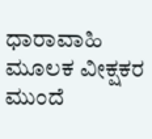ಧಾರಾವಾಹಿ ಮೂಲಕ ವೀಕ್ಷಕರ ಮುಂದೆ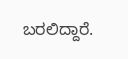ಬರಲಿದ್ದಾರೆ.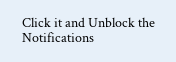Click it and Unblock the Notifications